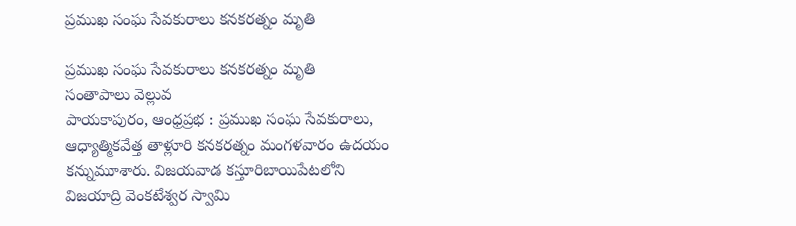ప్రముఖ సంఘ సేవకురాలు కనకరత్నం మృతి

ప్రముఖ సంఘ సేవకురాలు కనకరత్నం మృతి
సంతాపాలు వెల్లువ
పాయకాపురం, ఆంధ్రప్రభ : ప్రముఖ సంఘ సేవకురాలు, ఆధ్యాత్మికవేత్త తాళ్లూరి కనకరత్నం మంగళవారం ఉదయం కన్నుమూశారు. విజయవాడ కస్తూరిబాయిపేటలోని విజయాద్రి వెంకటేశ్వర స్వామి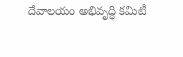దేవాలయం అభివృద్ధి కమిటీ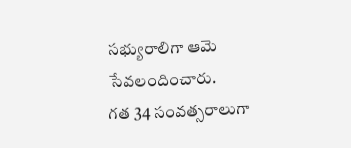సభ్యురాలిగా ఆమె సేవలందించారు.
గత 34 సంవత్సరాలుగా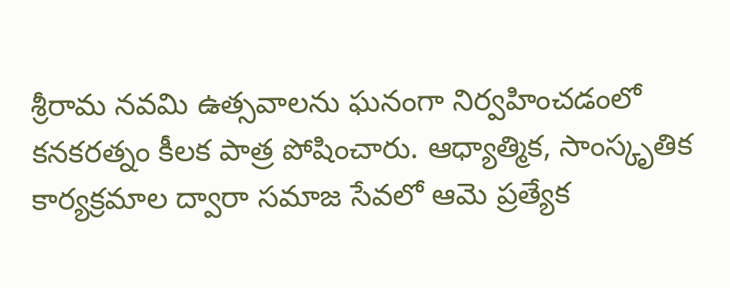శ్రీరామ నవమి ఉత్సవాలను ఘనంగా నిర్వహించడంలో కనకరత్నం కీలక పాత్ర పోషించారు. ఆధ్యాత్మిక, సాంస్కృతిక కార్యక్రమాల ద్వారా సమాజ సేవలో ఆమె ప్రత్యేక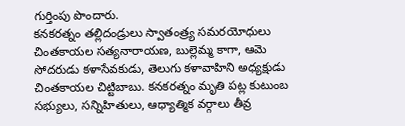గుర్తింపు పొందారు.
కనకరత్నం తల్లిదండ్రులు స్వాతంత్ర్య సమరయోధులు చింతకాయల సత్యనారాయణ, బుల్లెమ్మ కాగా, ఆమె సోదరుడు కళాసేవకుడు, తెలుగు కళావాహిని అధ్యక్షుడు చింతకాయల చిట్టిబాబు. కనకరత్నం మృతి పట్ల కుటుంబ సభ్యులు, సన్నిహితులు, ఆధ్యాత్మిక వర్గాలు తీవ్ర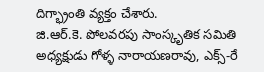దిగ్భ్రాంతి వ్యక్తం చేశారు.
జి.ఆర్.కె. పోలవరపు సాంస్కృతిక సమితి అధ్యక్షుడు గోళ్ళ నారాయణరావు, ఎక్స్-రే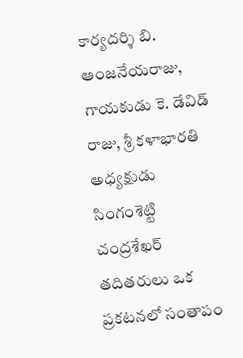కార్యదర్శి బి. ఆంజనేయరాజు, గాయకుడు కె. డేవిడ్ రాజు, శ్రీ కళాభారతి అధ్యక్షుడు సింగంశెట్టి చంద్రశేఖర్ తదితరులు ఒక ప్రకటనలో సంతాపం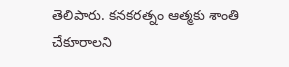తెలిపారు. కనకరత్నం ఆత్మకు శాంతి చేకూరాలని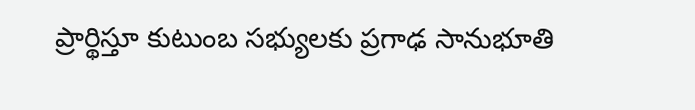ప్రార్థిస్తూ కుటుంబ సభ్యులకు ప్రగాఢ సానుభూతి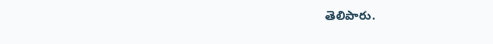తెలిపారు.